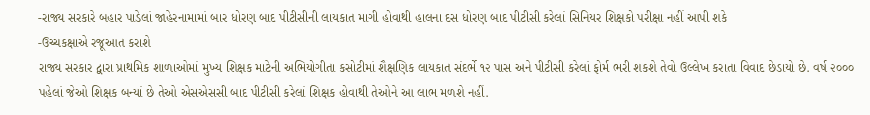-રાજ્ય સરકારે બહાર પાડેલાં જાહેરનામામાં બાર ધોરણ બાદ પીટીસીની લાયકાત માગી હોવાથી હાલના દસ ધોરણ બાદ પીટીસી કરેલાં સિનિયર શિક્ષકો પરીક્ષા નહીં આપી શકે
-ઉચ્ચકક્ષાએ રજૂઆત કરાશે
રાજ્ય સરકાર દ્વારા પ્રાથમિક શાળાઓમાં મુખ્ય શિક્ષક માટેની અભિયોગીતા કસોટીમાં શૈક્ષણિક લાયકાત સંદર્ભે ૧૨ પાસ અને પીટીસી કરેલાં ફોર્મ ભરી શકશે તેવો ઉલ્લેખ કરાતા વિવાદ છેડાયો છે. વર્ષ ૨૦૦૦ પહેલાં જેઓ શિક્ષક બન્યાં છે તેઓ એસએસસી બાદ પીટીસી કરેલાં શિક્ષક હોવાથી તેઓને આ લાભ મળશે નહીં.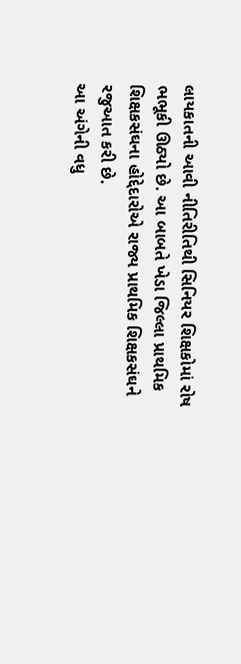લાયકાતની આવી નીતિરીતિથી સિનિયર શિક્ષકોમાં રોષ ભભૂકી ઊઠ્યો છે. આ બાબતે ખેડા જિલ્લા પ્રાથમિક શિક્ષકસંઘના હોદ્દેદારોએ રાજ્ય પ્રાથમિક શિક્ષકસંઘને રજુઆત કરી છે.
આ અંગેની વધુ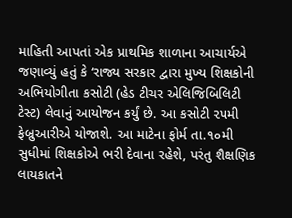માહિતી આપતાં એક પ્રાથમિક શાળાના આચાર્યએ જણાવ્યું હતું કે ‘રાજ્ય સરકાર દ્વારા મુખ્ય શિક્ષકોની અભિયોગીતા કસોટી (હેડ ટીચર એલિજિબિલિટી ટેસ્ટ) લેવાનું આયોજન કર્યું છે. આ કસોટી ૨૫મી ફેબ્રુઆરીએ યોજાશે. આ માટેના ફોર્મ તા.૧૦મી સુધીમાં શિક્ષકોએ ભરી દેવાના રહેશે, પરંતુ શૈક્ષણિક લાયકાતને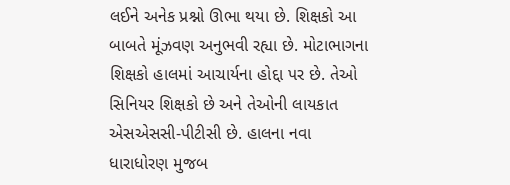લઈને અનેક પ્રશ્નો ઊભા થયા છે. શિક્ષકો આ બાબતે મૂંઝવણ અનુભવી રહ્યા છે. મોટાભાગના શિક્ષકો હાલમાં આચાર્યના હોદ્દા પર છે. તેઓ સિનિયર શિક્ષકો છે અને તેઓની લાયકાત એસએસસી-પીટીસી છે. હાલના નવા ધારાધોરણ મુજબ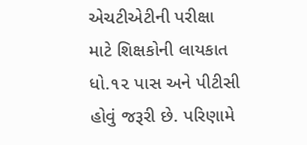એચટીએટીની પરીક્ષા માટે શિક્ષકોની લાયકાત ધો.૧૨ પાસ અને પીટીસી હોવું જરૂરી છે. પરિણામે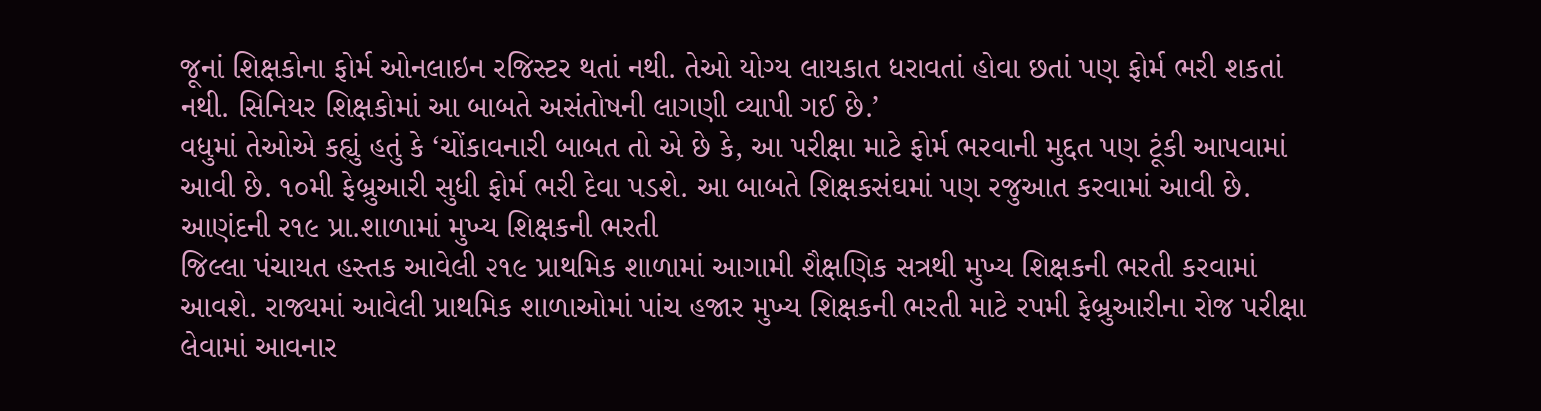જૂનાં શિક્ષકોના ફોર્મ ઓનલાઇન રજિસ્ટર થતાં નથી. તેઓ યોગ્ય લાયકાત ધરાવતાં હોવા છતાં પણ ફોર્મ ભરી શકતાં નથી. સિનિયર શિક્ષકોમાં આ બાબતે અસંતોષની લાગણી વ્યાપી ગઈ છે.’
વધુમાં તેઓએ કહ્યું હતું કે ‘ચોંકાવનારી બાબત તો એ છે કે, આ પરીક્ષા માટે ફોર્મ ભરવાની મુદ્દત પણ ટૂંકી આપવામાં આવી છે. ૧૦મી ફેબ્રુઆરી સુધી ફોર્મ ભરી દેવા પડશે. આ બાબતે શિક્ષકસંઘમાં પણ રજુઆત કરવામાં આવી છે.
આણંદની ર૧૯ પ્રા.શાળામાં મુખ્ય શિક્ષકની ભરતી
જિલ્લા પંચાયત હસ્તક આવેલી ૨૧૯ પ્રાથમિક શાળામાં આગામી શૈક્ષણિક સત્રથી મુખ્ય શિક્ષકની ભરતી કરવામાં આવશે. રાજ્યમાં આવેલી પ્રાથમિક શાળાઓમાં પાંચ હજાર મુખ્ય શિક્ષકની ભરતી માટે રપમી ફેબ્રુઆરીના રોજ પરીક્ષા લેવામાં આવનાર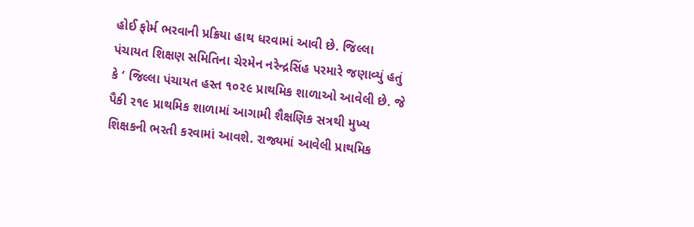હોઈ ફોર્મ ભરવાની પ્રક્રિયા હાથ ધરવામાં આવી છે. જિલ્લા પંચાયત શિક્ષણ સમિતિના ચેરમેન નરેન્દ્રસિંહ પરમારે જણાવ્યું હતું કે ‘ જિલ્લા પંચાયત હસ્ત ૧૦૨૯ પ્રાથમિક શાળાઓ આવેલી છે. જે પૈકી ર૧૯ પ્રાથમિક શાળામાં આગામી શૈક્ષણિક સત્રથી મુખ્ય શિક્ષકની ભરતી કરવામાં આવશે. રાજ્યમાં આવેલી પ્રાથમિક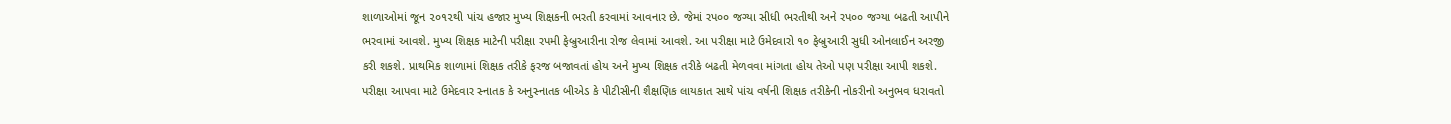શાળાઓમાં જૂન ૨૦૧૨થી પાંચ હજાર મુખ્ય શિક્ષકની ભરતી કરવામાં આવનાર છે. જેમાં રપ૦૦ જગ્યા સીધી ભરતીથી અને રપ૦૦ જગ્યા બઢતી આપીને ભરવામાં આવશે. મુખ્ય શિક્ષક માટેની પરીક્ષા રપમી ફેબ્રુઆરીના રોજ લેવામાં આવશે. આ પરીક્ષા માટે ઉમેદવારો ૧૦ ફેબ્રુઆરી સુધી ઓનલાઈન અરજી કરી શકશે. પ્રાથમિક શાળામાં શિક્ષક તરીકે ફરજ બજાવતાં હોય અને મુખ્ય શિક્ષક તરીકે બઢતી મેળવવા માંગતા હોય તેઓ પણ પરીક્ષા આપી શકશે. પરીક્ષા આપવા માટે ઉમેદવાર સ્નાતક કે અનુસ્નાતક બીએડ કે પીટીસીની શૈક્ષણિક લાયકાત સાથે પાંચ વર્ષની શિક્ષક તરીકેની નોકરીનો અનુભવ ધરાવતો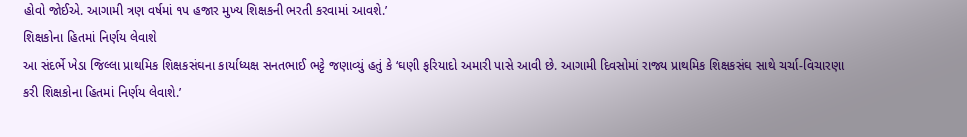હોવો જોઈએ. આગામી ત્રણ વર્ષમાં ૧પ હજાર મુખ્ય શિક્ષકની ભરતી કરવામાં આવશે.’
શિક્ષકોના હિતમાં નિર્ણય લેવાશે
આ સંદર્ભે ખેડા જિલ્લા પ્રાથમિક શિક્ષકસંઘના કાર્યાધ્યક્ષ સનતભાઈ ભટ્ટે જણાવ્યું હતું કે ‘ઘણી ફરિયાદો અમારી પાસે આવી છે. આગામી દિવસોમાં રાજ્ય પ્રાથમિક શિક્ષકસંઘ સાથે ચર્ચા-વિચારણા કરી શિક્ષકોના હિતમાં નિર્ણય લેવાશે.’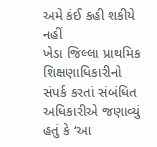અમે કંઈ કહી શકીયે નહીં
ખેડા જિલ્લા પ્રાથમિક શિક્ષણાધિકારીનો સંપર્ક કરતાં સંબંધિત અધિકારીએ જણાવ્યું હતું કે ‘આ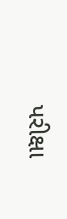પરીક્ષા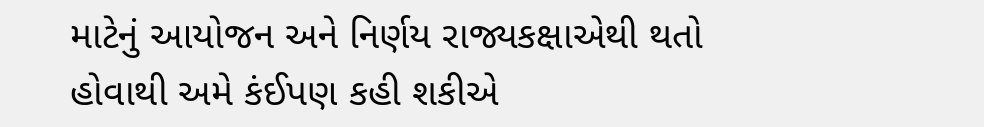માટેનું આયોજન અને નિર્ણય રાજ્યકક્ષાએથી થતો હોવાથી અમે કંઈપણ કહી શકીએ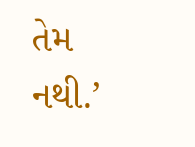તેમ નથી.’